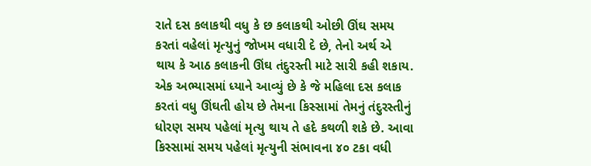રાતે દસ કલાકથી વધુ કે છ કલાકથી ઓછી ઊંઘ સમય કરતાં વહેલાં મૃત્યુનું જોખમ વધારી દે છે, તેનો અર્થ એ થાય કે આઠ કલાકની ઊંઘ તંદુરસ્તી માટે સારી કહી શકાય. એક અભ્યાસમાં ધ્યાને આવ્યું છે કે જે મહિલા દસ કલાક કરતાં વધુ ઊંઘતી હોય છે તેમના કિસ્સામાં તેમનું તંદુરસ્તીનું ધોરણ સમય પહેલાં મૃત્યુ થાય તે હદે કથળી શકે છે. આવા કિસ્સામાં સમય પહેલાં મૃત્યુની સંભાવના ૪૦ ટકા વધી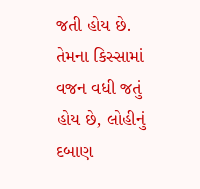જતી હોય છે. તેમના કિસ્સામાં વજન વધી જતું હોય છે, લોહીનું દબાણ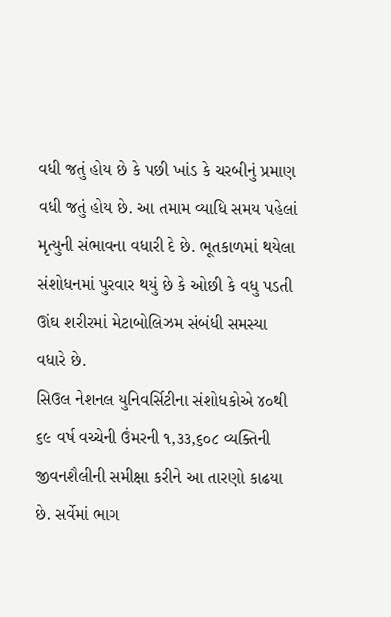વધી જતું હોય છે કે પછી ખાંડ કે ચરબીનું પ્રમાણ વધી જતું હોય છે. આ તમામ વ્યાધિ સમય પહેલાં મૃત્યુની સંભાવના વધારી દે છે. ભૂતકાળમાં થયેલા સંશોધનમાં પુરવાર થયું છે કે ઓછી કે વધુ પડતી ઊંઘ શરીરમાં મેટાબોલિઝમ સંબંધી સમસ્યા વધારે છે.
સિઉલ નેશનલ યુનિવર્સિટીના સંશોધકોએ ૪૦થી ૬૯ વર્ષ વચ્ચેની ઉંમરની ૧,૩૩,૬૦૮ વ્યક્તિની જીવનશૈલીની સમીક્ષા કરીને આ તારણો કાઢયા છે. સર્વેમાં ભાગ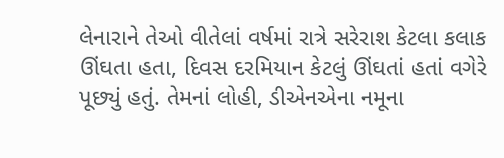લેનારાને તેઓ વીતેલાં વર્ષમાં રાત્રે સરેરાશ કેટલા કલાક ઊંઘતા હતા, દિવસ દરમિયાન કેટલું ઊંઘતાં હતાં વગેરે પૂછ્યું હતું. તેમનાં લોહી, ડીએનએના નમૂના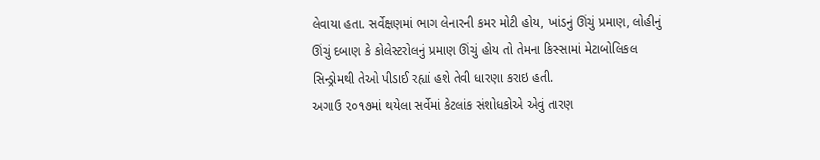લેવાયા હતા. સર્વેક્ષણમાં ભાગ લેનારની કમર મોટી હોય, ખાંડનું ઊંચું પ્રમાણ, લોહીનું ઊંચું દબાણ કે કોલેસ્ટરોલનું પ્રમાણ ઊંચું હોય તો તેમના કિસ્સામાં મેટાબોલિકલ સિન્ડ્રોમથી તેઓ પીડાઈ રહ્યાં હશે તેવી ધારણા કરાઇ હતી.
અગાઉ ૨૦૧૭માં થયેલા સર્વેમાં કેટલાંક સંશોધકોએ એવું તારણ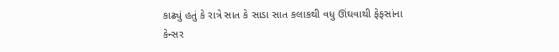કાઢ્યું હતું કે રાત્રે સાત કે સાડા સાત કલાકથી વધુ ઊંઘવાથી ફેફસાંના કેન્સર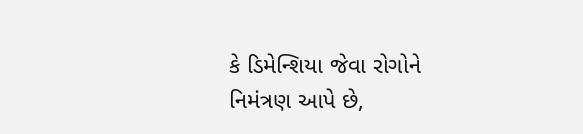કે ડિમેન્શિયા જેવા રોગોને નિમંત્રણ આપે છે,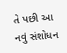તે પછી આ નવું સંશોધન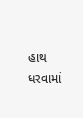હાથ ધરવામાં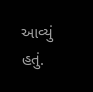આવ્યું હતું.